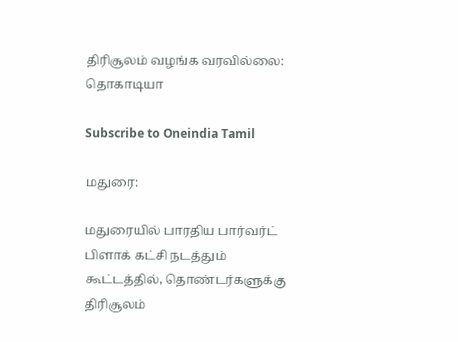திரிசூலம் வழங்க வரவில்லை: தொகாடியா

Subscribe to Oneindia Tamil

மதுரை:

மதுரையில் பாரதிய பார்வர்ட் பிளாக் கட்சி நடத்தும் கூட்டத்தில், தொண்டர்களுக்கு திரிசூலம்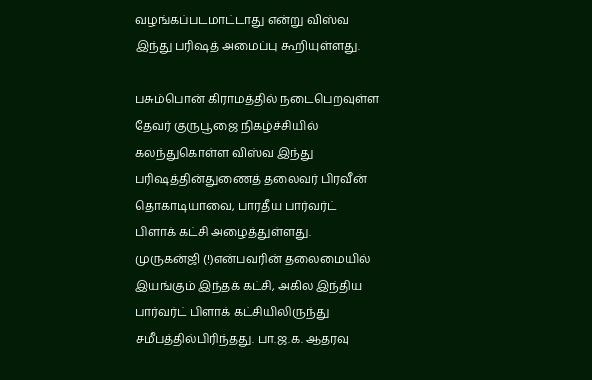வழங்கப்படமாட்டாது என்று விஸ்வ இந்து பரிஷத் அமைப்பு கூறியுள்ளது.

பசும்பொன் கிராமத்தில் நடைபெறவுள்ள தேவர் குருபூஜை நிகழ்ச்சியில் கலந்துகொள்ள விஸ்வ இந்து பரிஷத்தின்துணைத் தலைவர் பிரவீன் தொகாடியாவை, பாரதீய பார்வர்ட் பிளாக் கட்சி அழைத்துள்ளது. முருகன்ஜி (!)என்பவரின் தலைமையில் இயங்கும் இந்தக் கட்சி, அகில இந்திய பார்வர்ட் பிளாக் கட்சியிலிருந்து சமீபத்தில்பிரிந்தது. பா.ஜ.க. ஆதரவு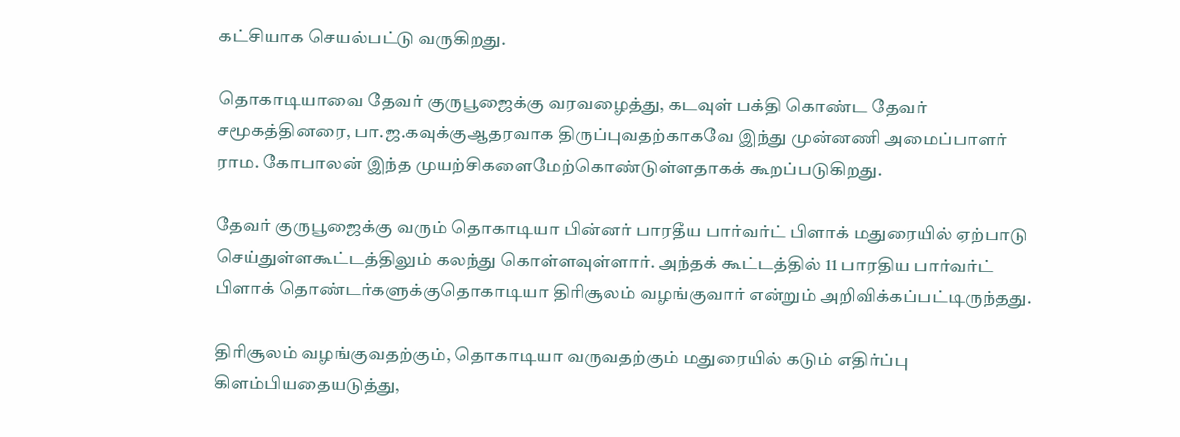கட்சியாக செயல்பட்டு வருகிறது.

தொகாடியாவை தேவர் குருபூஜைக்கு வரவழைத்து, கடவுள் பக்தி கொண்ட தேவர் சமூகத்தினரை, பா.ஜ.கவுக்குஆதரவாக திருப்புவதற்காகவே இந்து முன்னணி அமைப்பாளர் ராம. கோபாலன் இந்த முயற்சிகளைமேற்கொண்டுள்ளதாகக் கூறப்படுகிறது.

தேவர் குருபூஜைக்கு வரும் தொகாடியா பின்னர் பாரதீய பார்வர்ட் பிளாக் மதுரையில் ஏற்பாடு செய்துள்ளகூட்டத்திலும் கலந்து கொள்ளவுள்ளார். அந்தக் கூட்டத்தில் 11 பாரதிய பார்வர்ட் பிளாக் தொண்டர்களுக்குதொகாடியா திரிசூலம் வழங்குவார் என்றும் அறிவிக்கப்பட்டிருந்தது.

திரிசூலம் வழங்குவதற்கும், தொகாடியா வருவதற்கும் மதுரையில் கடும் எதிர்ப்பு கிளம்பியதையடுத்து,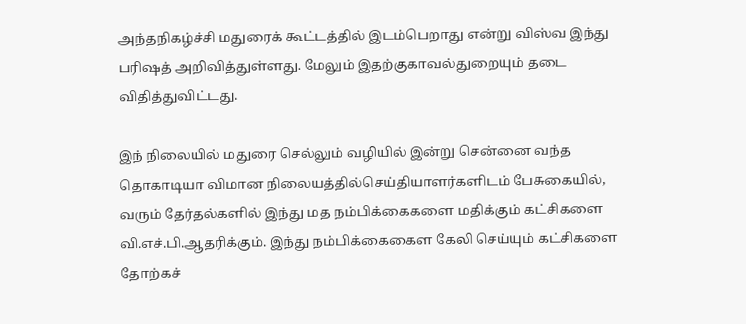அந்தநிகழ்ச்சி மதுரைக் கூட்டத்தில் இடம்பெறாது என்று விஸ்வ இந்து பரிஷத் அறிவித்துள்ளது. மேலும் இதற்குகாவல்துறையும் தடை விதித்துவிட்டது.

இந் நிலையில் மதுரை செல்லும் வழியில் இன்று சென்னை வந்த தொகாடியா விமான நிலையத்தில்செய்தியாளர்களிடம் பேசுகையில், வரும் தேர்தல்களில் இந்து மத நம்பிக்கைகளை மதிக்கும் கட்சிகளை வி.எச்.பி.ஆதரிக்கும். இந்து நம்பிக்கைகைள கேலி செய்யும் கட்சிகளை தோற்கச்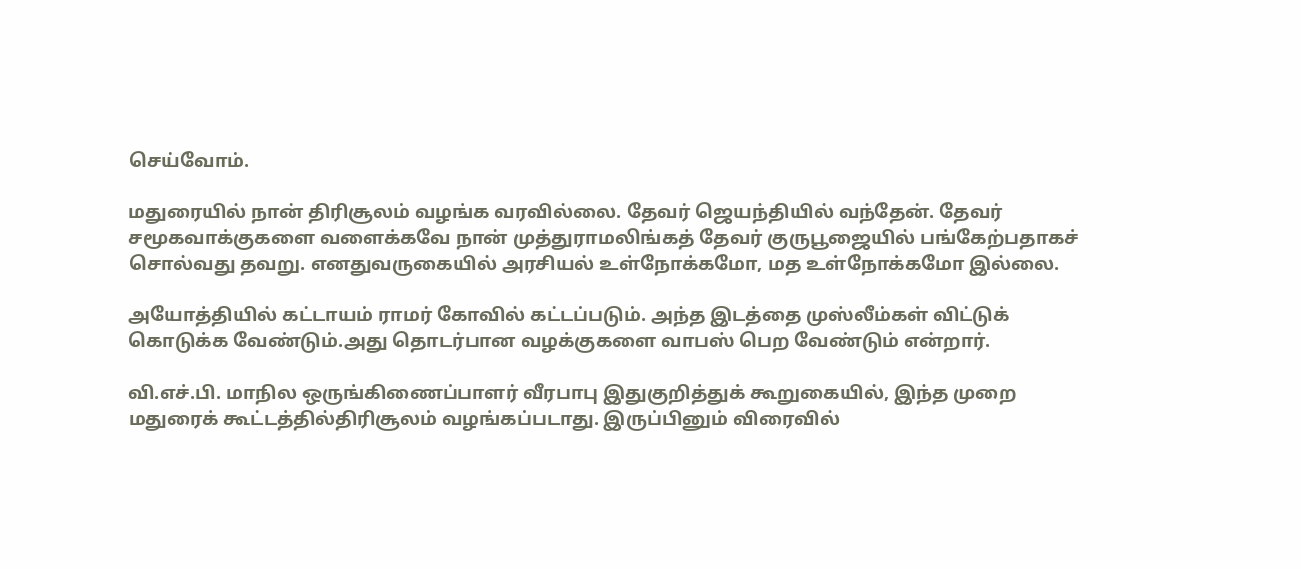செய்வோம்.

மதுரையில் நான் திரிசூலம் வழங்க வரவில்லை. தேவர் ஜெயந்தியில் வந்தேன். தேவர் சமூகவாக்குகளை வளைக்கவே நான் முத்துராமலிங்கத் தேவர் குருபூஜையில் பங்கேற்பதாகச் சொல்வது தவறு. எனதுவருகையில் அரசியல் உள்நோக்கமோ, மத உள்நோக்கமோ இல்லை.

அயோத்தியில் கட்டாயம் ராமர் கோவில் கட்டப்படும். அந்த இடத்தை முஸ்லீம்கள் விட்டுக் கொடுக்க வேண்டும்.அது தொடர்பான வழக்குகளை வாபஸ் பெற வேண்டும் என்றார்.

வி.எச்.பி. மாநில ஒருங்கிணைப்பாளர் வீரபாபு இதுகுறித்துக் கூறுகையில், இந்த முறை மதுரைக் கூட்டத்தில்திரிசூலம் வழங்கப்படாது. இருப்பினும் விரைவில்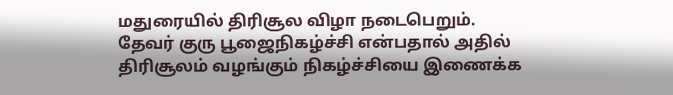மதுரையில் திரிசூல விழா நடைபெறும். தேவர் குரு பூஜைநிகழ்ச்சி என்பதால் அதில் திரிசூலம் வழங்கும் நிகழ்ச்சியை இணைக்க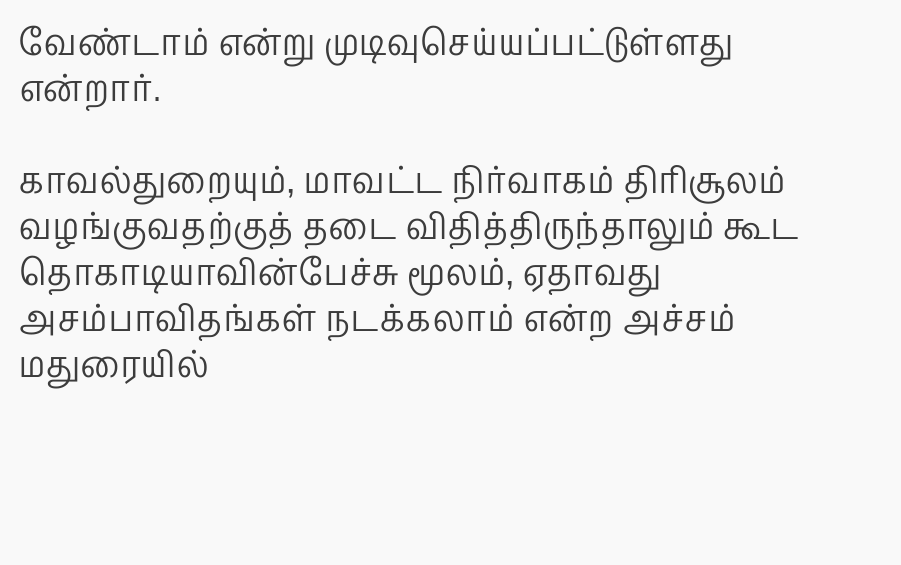வேண்டாம் என்று முடிவுசெய்யப்பட்டுள்ளது என்றார்.

காவல்துறையும், மாவட்ட நிர்வாகம் திரிசூலம் வழங்குவதற்குத் தடை விதித்திருந்தாலும் கூட தொகாடியாவின்பேச்சு மூலம், ஏதாவது அசம்பாவிதங்கள் நடக்கலாம் என்ற அச்சம் மதுரையில்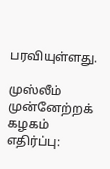பரவியுள்ளது.

முஸ்லீம் முன்னேற்றக் கழகம் எதிர்ப்பு: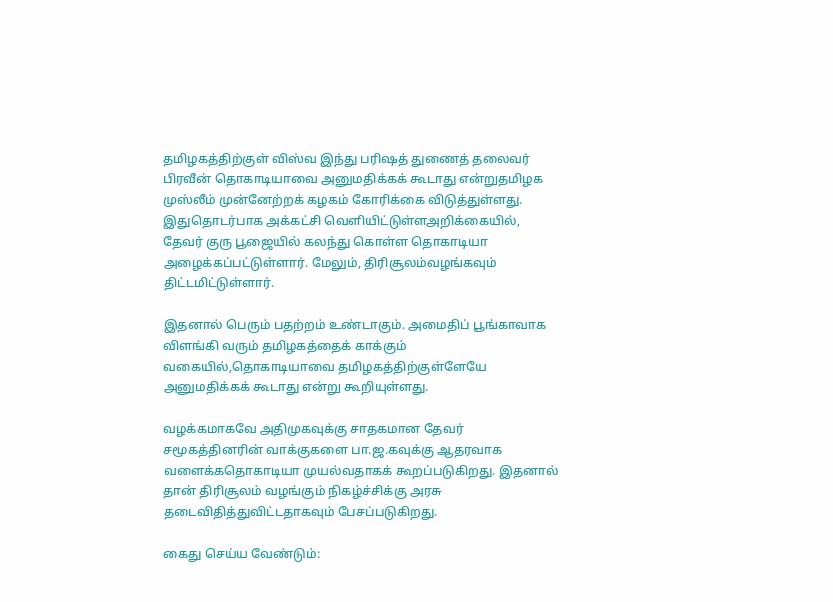தமிழகத்திற்குள் விஸ்வ இந்து பரிஷத் துணைத் தலைவர் பிரவீன் தொகாடியாவை அனுமதிக்கக் கூடாது என்றுதமிழக முஸ்லீம் முன்னேற்றக் கழகம் கோரிக்கை விடுத்துள்ளது. இதுதொடர்பாக அக்கட்சி வெளியிட்டுள்ளஅறிக்கையில், தேவர் குரு பூஜையில் கலந்து கொள்ள தொகாடியா அழைக்கப்பட்டுள்ளார். மேலும், திரிசூலம்வழங்கவும் திட்டமிட்டுள்ளார்.

இதனால் பெரும் பதற்றம் உண்டாகும். அமைதிப் பூங்காவாக விளங்கி வரும் தமிழகத்தைக் காக்கும் வகையில்,தொகாடியாவை தமிழகத்திற்குள்ளேயே அனுமதிக்கக் கூடாது என்று கூறியுள்ளது.

வழக்கமாகவே அதிமுகவுக்கு சாதகமான தேவர் சமூகத்தினரின் வாக்குகளை பா.ஜ.கவுக்கு ஆதரவாக வளைக்கதொகாடியா முயல்வதாகக் கூறப்படுகிறது. இதனால் தான் திரிசூலம் வழங்கும் நிகழ்ச்சிக்கு அரசு தடைவிதித்துவிட்டதாகவும் பேசப்படுகிறது.

கைது செய்ய வேண்டும்: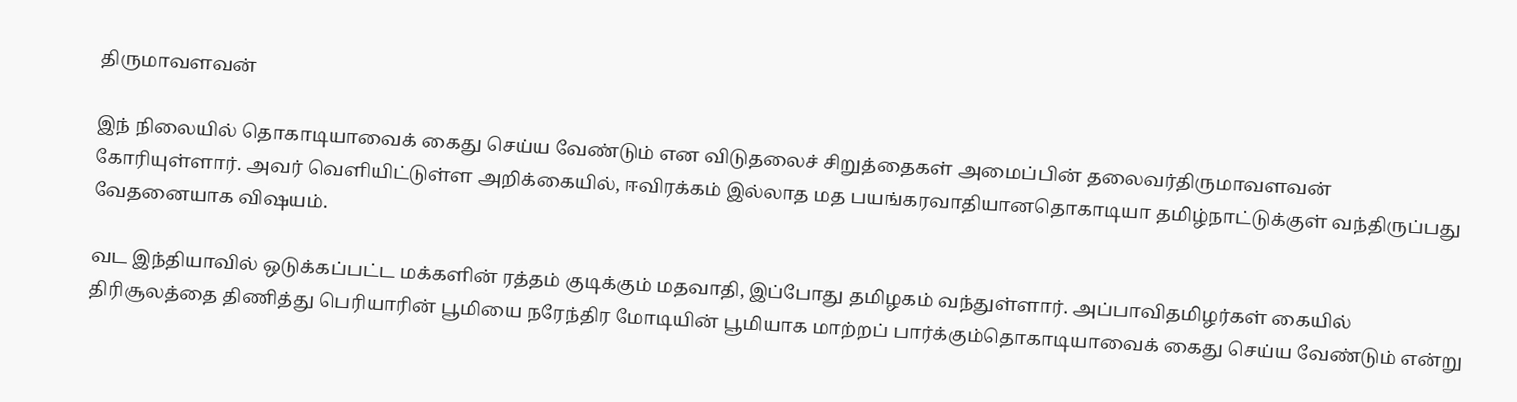திருமாவளவன்

இந் நிலையில் தொகாடியாவைக் கைது செய்ய வேண்டும் என விடுதலைச் சிறுத்தைகள் அமைப்பின் தலைவர்திருமாவளவன் கோரியுள்ளார். அவர் வெளியிட்டுள்ள அறிக்கையில், ஈவிரக்கம் இல்லாத மத பயங்கரவாதியானதொகாடியா தமிழ்நாட்டுக்குள் வந்திருப்பது வேதனையாக விஷயம்.

வட இந்தியாவில் ஒடுக்கப்பட்ட மக்களின் ரத்தம் குடிக்கும் மதவாதி, இப்போது தமிழகம் வந்துள்ளார். அப்பாவிதமிழர்கள் கையில் திரிசூலத்தை திணித்து பெரியாரின் பூமியை நரேந்திர மோடியின் பூமியாக மாற்றப் பார்க்கும்தொகாடியாவைக் கைது செய்ய வேண்டும் என்று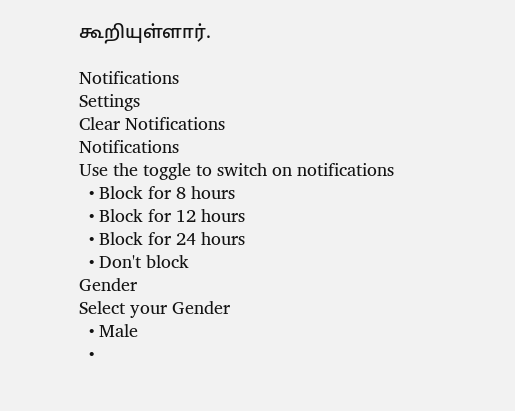கூறியுள்ளார்.

Notifications
Settings
Clear Notifications
Notifications
Use the toggle to switch on notifications
  • Block for 8 hours
  • Block for 12 hours
  • Block for 24 hours
  • Don't block
Gender
Select your Gender
  • Male
  •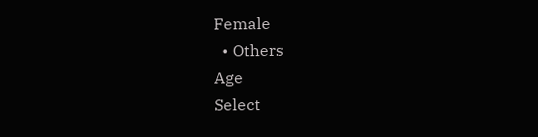Female
  • Others
Age
Select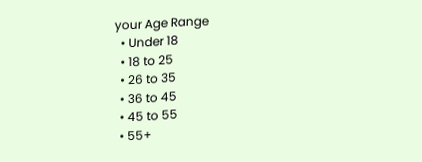your Age Range
  • Under 18
  • 18 to 25
  • 26 to 35
  • 36 to 45
  • 45 to 55
  • 55+